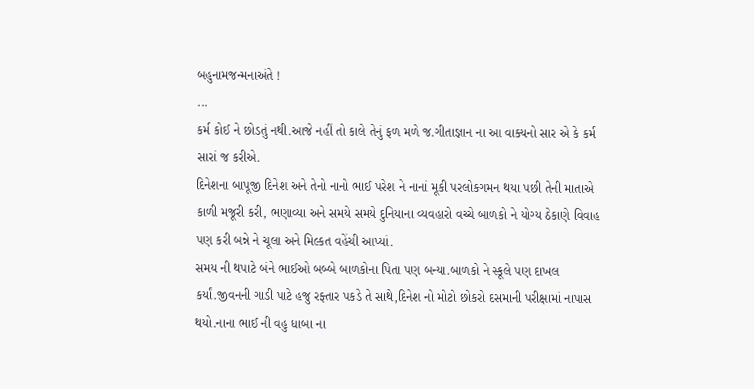બહુનામજન્મનાઅંતે !
...
કર્મ કોઈ ને છોડતું નથી.આજે નહીં તો કાલે તેનું ફળ મળે જ.ગીતાજ્ઞાન ના આ વાક્યનો સાર એ કે કર્મ સારાં જ કરીએ.
દિનેશના બાપૂજી દિનેશ અને તેનો નાનો ભાઈ પરેશ ને નાનાં મૂકી પરલોકગમન થયા પછી તેની માતાએ કાળી મજૂરી કરી, ભણાવ્યા અને સમયે સમયે દુનિયાના વ્યવહારો વચ્ચે બાળકો ને યોગ્ય ઠેકાણે વિવાહ પણ કરી બન્ને ને ચૂલા અને મિલ્કત વહેંચી આપ્યાં.
સમય ની થપાટે બંને ભાઈઓ બબ્બે બાળકોના પિતા પણ બન્યા.બાળકો ને સ્કૂલે પણ દાખલ કર્યાં.જીવનની ગાડી પાટે હજુ રફ્તાર પકડે તે સાથે,દિનેશ નો મોટો છોકરો દસમાની પરીક્ષામાં નાપાસ થયો.નાના ભાઈ ની વહુ ધાબા ના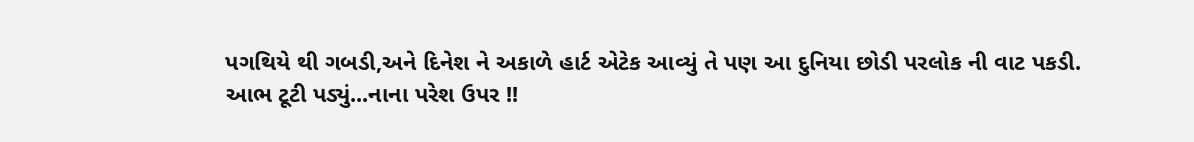પગથિયે થી ગબડી,અને દિનેશ ને અકાળે હાર્ટ એટેક આવ્યું તે પણ આ દુનિયા છોડી પરલોક ની વાટ પકડી.
આભ ટૂટી પડ્યું...નાના પરેશ ઉપર !!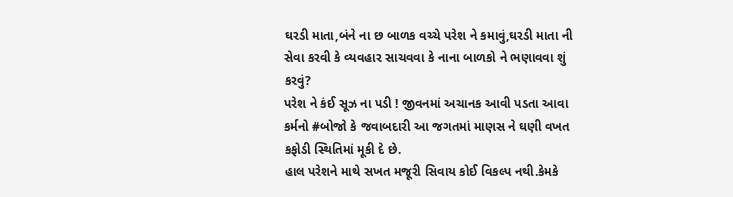ઘરડી માતા,બંને ના છ બાળક વચ્ચે પરેશ ને કમાવું,ઘરડી માતા ની સેવા કરવી કે વ્યવહાર સાચવવા કે નાના બાળકો ને ભણાવવા શું કરવું?
પરેશ ને કંઈ સૂઝ ના પડી ! જીવનમાં અચાનક આવી પડતા આવા કર્મનો #બોજો કે જવાબદારી આ જગતમાં માણસ ને ઘણી વખત કફોડી સ્થિતિમાં મૂકી દે છે.
હાલ પરેશને માથે સખત મજૂરી સિવાય કોઈ વિકલ્પ નથી.કેમકે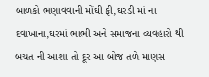બાળકો ભણાવવાની મોંઘી ફી,ઘરડી માં ના દવાખાના,ઘરમાં ભાભી અને સમાજના વ્યવહારો થી બચત ની આશા તો દૂર આ બોજ તળે માણસ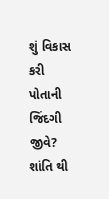શું વિકાસ કરી પોતાની જિંદગી જીવે? શાંતિ થી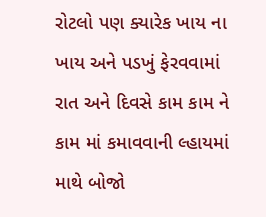રોટલો પણ ક્યારેક ખાય ના ખાય અને પડખું ફેરવવામાં રાત અને દિવસે કામ કામ ને કામ માં કમાવવાની લ્હાયમાં માથે બોજો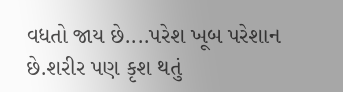વધતો જાય છે....પરેશ ખૂબ પરેશાન છે.શરીર પણ કૃશ થતું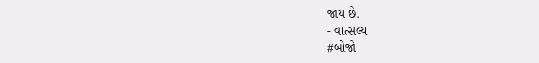જાય છે.
- વાત્સલ્ય
#બોજો